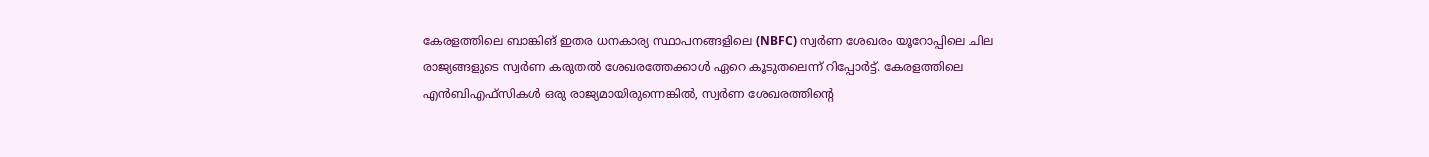കേരളത്തിലെ ബാങ്കിങ് ഇതര ധനകാര്യ സ്ഥാപനങ്ങളിലെ (NBFC) സ്വർണ ശേഖരം യൂറോപ്പിലെ ചില രാജ്യങ്ങളുടെ സ്വർണ കരുതൽ ശേഖരത്തേക്കാൾ ഏറെ കൂടുതലെന്ന് റിപ്പോർട്ട്. കേരളത്തിലെ എൻബിഎഫ്സികൾ ഒരു രാജ്യമായിരുന്നെങ്കിൽ, സ്വർണ ശേഖരത്തിന്റെ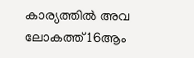കാര്യത്തിൽ അവ ലോകത്ത് 16ആം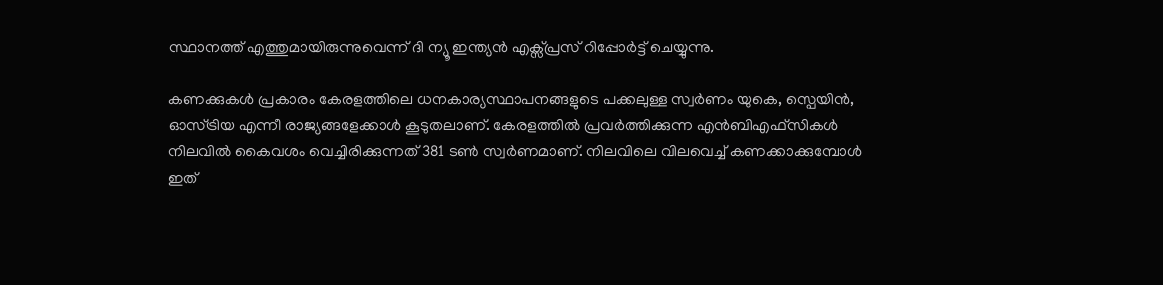സ്ഥാനത്ത് എത്തുമായിരുന്നുവെന്ന് ദി ന്യൂ ഇന്ത്യൻ എക്സ്പ്രസ് റിപ്പോർട്ട് ചെയ്യുന്നു.

കണക്കുകൾ പ്രകാരം കേരളത്തിലെ ധനകാര്യസ്ഥാപനങ്ങളുടെ പക്കലുള്ള സ്വർണം യുകെ, സ്പെയിൻ, ഓസ്ട്രിയ എന്നീ രാജ്യങ്ങളേക്കാൾ കൂടുതലാണ്. കേരളത്തിൽ പ്രവർത്തിക്കുന്ന എൻബിഎഫ്സികൾ നിലവിൽ കൈവശം വെച്ചിരിക്കുന്നത് 381 ടൺ സ്വർണമാണ്. നിലവിലെ വിലവെച്ച് കണക്കാക്കുമ്പോൾ ഇത്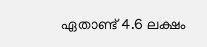ഏതാണ്ട് 4.6 ലക്ഷം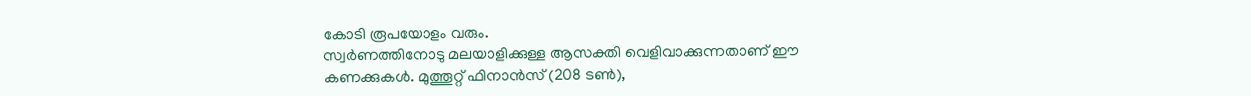കോടി രൂപയോളം വരും.
സ്വർണത്തിനോടു മലയാളിക്കുള്ള ആസക്തി വെളിവാക്കുന്നതാണ് ഈ കണക്കുകൾ. മുത്തൂറ്റ് ഫിനാൻസ് (208 ടൺ),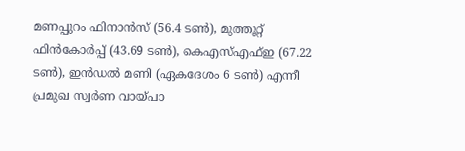മണപ്പുറം ഫിനാൻസ് (56.4 ടൺ), മുത്തൂറ്റ് ഫിൻകോർപ്പ് (43.69 ടൺ), കെഎസ്എഫ്ഇ (67.22 ടൺ), ഇൻഡൽ മണി (ഏകദേശം 6 ടൺ) എന്നീ പ്രമുഖ സ്വർണ വായ്പാ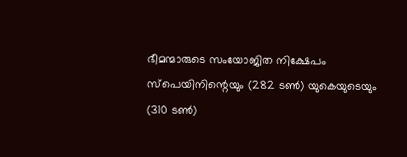ഭീമന്മാരുടെ സംയോജിത നിക്ഷേപം സ്പെയിനിന്റെയും (282 ടൺ) യുകെയുടെയും (310 ടൺ)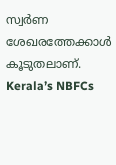സ്വർണ ശേഖരത്തേക്കാൾ കൂടുതലാണ്.
Kerala’s NBFCs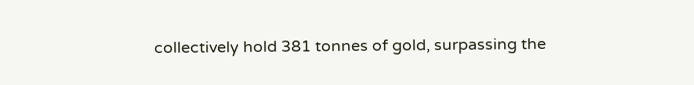collectively hold 381 tonnes of gold, surpassing the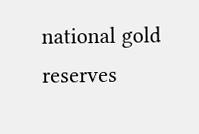national gold reserves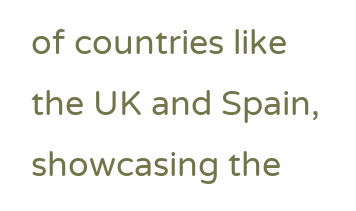of countries like the UK and Spain, showcasing the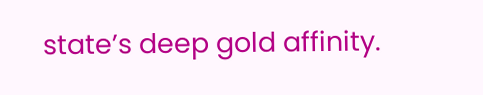state’s deep gold affinity.